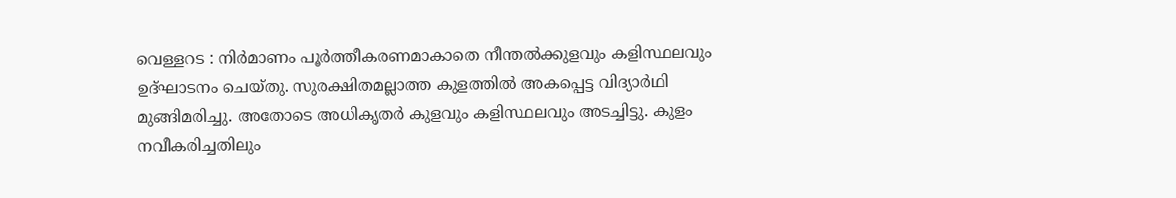വെള്ളറട : നിർമാണം പൂർത്തീകരണമാകാതെ നീന്തൽക്കുളവും കളിസ്ഥലവും ഉദ്ഘാടനം ചെയ്തു. സുരക്ഷിതമല്ലാത്ത കുളത്തിൽ അകപ്പെട്ട വിദ്യാർഥി മുങ്ങിമരിച്ചു. അതോടെ അധികൃതർ കുളവും കളിസ്ഥലവും അടച്ചിട്ടു. കുളം നവീകരിച്ചതിലും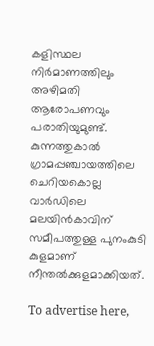കളിസ്ഥല നിർമാണത്തിലും അഴിമതി ആരോപണവും പരാതിയുമുണ്ട്‌. കുന്നത്തുകാൽ ഗ്രാമപ്പഞ്ചായത്തിലെ ചെറിയകൊല്ല വാർഡിലെ മലയിൻകാവിന് സമീപത്തുള്ള പുനംകുടി കുളമാണ് നീന്തൽക്കുളമാക്കിയത്.

To advertise here,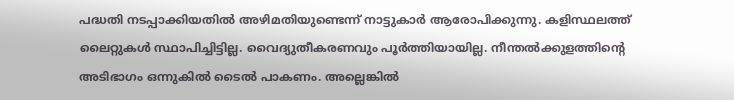പദ്ധതി നടപ്പാക്കിയതിൽ അഴിമതിയുണ്ടെന്ന്‌ നാട്ടുകാർ ആരോപിക്കുന്നു. കളിസ്ഥലത്ത്‌ ലൈറ്റുകൾ സ്ഥാപിച്ചിട്ടില്ല. വൈദ്യുതീകരണവും പൂർത്തിയായില്ല. നീന്തൽക്കുളത്തിന്റെ അടിഭാഗം ഒന്നുകിൽ ടൈൽ പാകണം. അല്ലെങ്കിൽ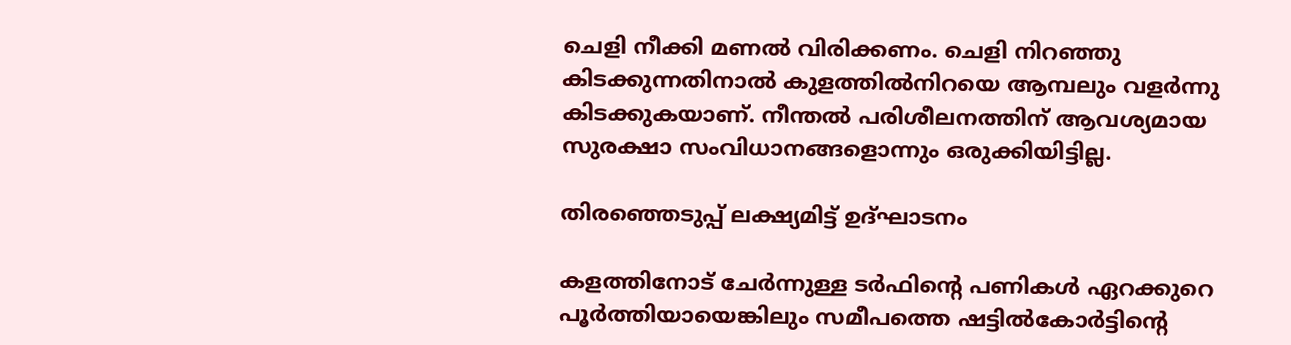ചെളി നീക്കി മണൽ വിരിക്കണം. ചെളി നിറഞ്ഞു കിടക്കുന്നതിനാൽ കുളത്തിൽനിറയെ ആമ്പലും വളർന്നു കിടക്കുകയാണ്. നീന്തൽ പരിശീലനത്തിന്‌ ആവശ്യമായ സുരക്ഷാ സംവിധാനങ്ങളൊന്നും ഒരുക്കിയിട്ടില്ല.

തിരഞ്ഞെടുപ്പ് ലക്ഷ്യമിട്ട് ഉദ്ഘാടനം

കളത്തിനോട് ചേർന്നുള്ള ടർഫിന്റെ പണികൾ ഏറക്കുറെ പൂർത്തിയായെങ്കിലും സമീപത്തെ ഷട്ടിൽകോർട്ടിന്റെ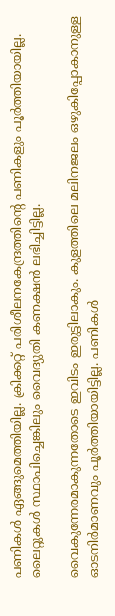പണികൾ ഏങ്ങുമെത്തിയില്ല. ക്രിക്കറ്റ് പരിശീലനകേന്ദ്രത്തിന്റെ പണികളും പൂർത്തിയായില്ല. ലൈറ്റുകൾ സ്ഥാപിച്ചെങ്കിലും വൈദ്യുതി കണക്ഷൻ ലഭിച്ചിട്ടില്ല.

വൈകുന്നേരമാകുന്നതോടെ ഇവിടം ഇരുട്ടിലാകും. കുളത്തിലെ മലിനജലം ഒഴുകിപ്പോകാനുള്ള ഓടനിർമാണവും പൂർത്തിയായിട്ടില്ല. പണികൾ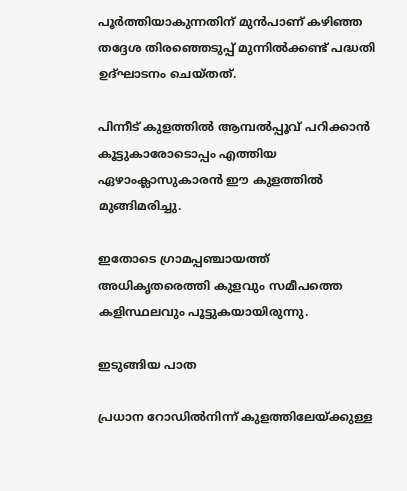പൂർത്തിയാകുന്നതിന് മുൻപാണ് കഴിഞ്ഞ തദ്ദേശ തിരഞ്ഞെടുപ്പ് മുന്നിൽക്കണ്ട് പദ്ധതി ഉദ്ഘാടനം ചെയ്തത്.

പിന്നീട് കുളത്തിൽ ആമ്പൽപ്പൂവ് പറിക്കാൻ കൂട്ടുകാരോടൊപ്പം എത്തിയ ഏഴാംക്ലാസുകാരൻ ഈ കുളത്തിൽ മുങ്ങിമരിച്ചു.

ഇതോടെ ഗ്രാമപ്പഞ്ചായത്ത് അധികൃതരെത്തി കുളവും സമീപത്തെ കളിസ്ഥലവും പൂട്ടുകയായിരുന്നു.

ഇടുങ്ങിയ പാത

പ്രധാന റോഡിൽനിന്ന് കുളത്തിലേയ്ക്കുള്ള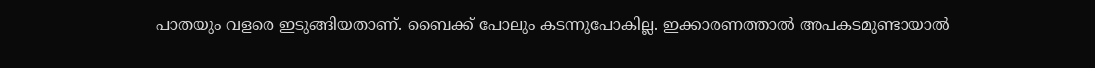പാതയും വളരെ ഇടുങ്ങിയതാണ്. ബൈക്ക് പോലും കടന്നുപോകില്ല. ഇക്കാരണത്താൽ അപകടമുണ്ടായാൽ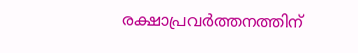രക്ഷാപ്രവർത്തനത്തിന്‌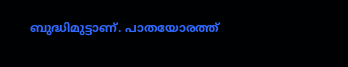ബുദ്ധിമുട്ടാണ്‌. പാതയോരത്ത്‌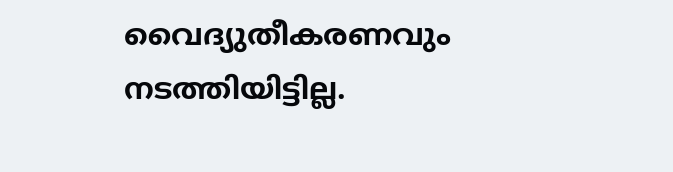വൈദ്യുതീകരണവും നടത്തിയിട്ടില്ല.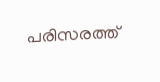പരിസരത്ത്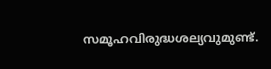സമൂഹവിരുദ്ധശല്യവുമുണ്ട്.